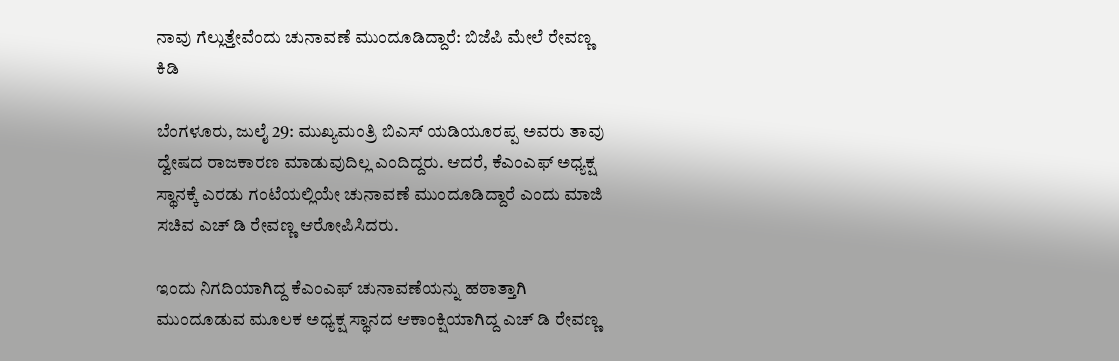ನಾವು ಗೆಲ್ಲುತ್ತೇವೆಂದು ಚುನಾವಣೆ ಮುಂದೂಡಿದ್ದಾರೆ: ಬಿಜೆಪಿ ಮೇಲೆ ರೇವಣ್ಣ ಕಿಡಿ

ಬೆಂಗಳೂರು, ಜುಲೈ 29: ಮುಖ್ಯಮಂತ್ರಿ ಬಿಎಸ್ ಯಡಿಯೂರಪ್ಪ ಅವರು ತಾವು ದ್ವೇಷದ ರಾಜಕಾರಣ ಮಾಡುವುದಿಲ್ಲ ಎಂದಿದ್ದರು. ಆದರೆ, ಕೆಎಂಎಫ್ ಅಧ್ಯಕ್ಷ ಸ್ಥಾನಕ್ಕೆ ಎರಡು ಗಂಟೆಯಲ್ಲಿಯೇ ಚುನಾವಣೆ ಮುಂದೂಡಿದ್ದಾರೆ ಎಂದು ಮಾಜಿ ಸಚಿವ ಎಚ್ ಡಿ ರೇವಣ್ಣ ಆರೋಪಿಸಿದರು.

ಇಂದು ನಿಗದಿಯಾಗಿದ್ದ ಕೆಎಂಎಫ್ ಚುನಾವಣೆಯನ್ನು ಹಠಾತ್ತಾಗಿ ಮುಂದೂಡುವ ಮೂಲಕ ಅಧ್ಯಕ್ಷ ಸ್ಥಾನದ ಆಕಾಂಕ್ಷಿಯಾಗಿದ್ದ ಎಚ್ ಡಿ ರೇವಣ್ಣ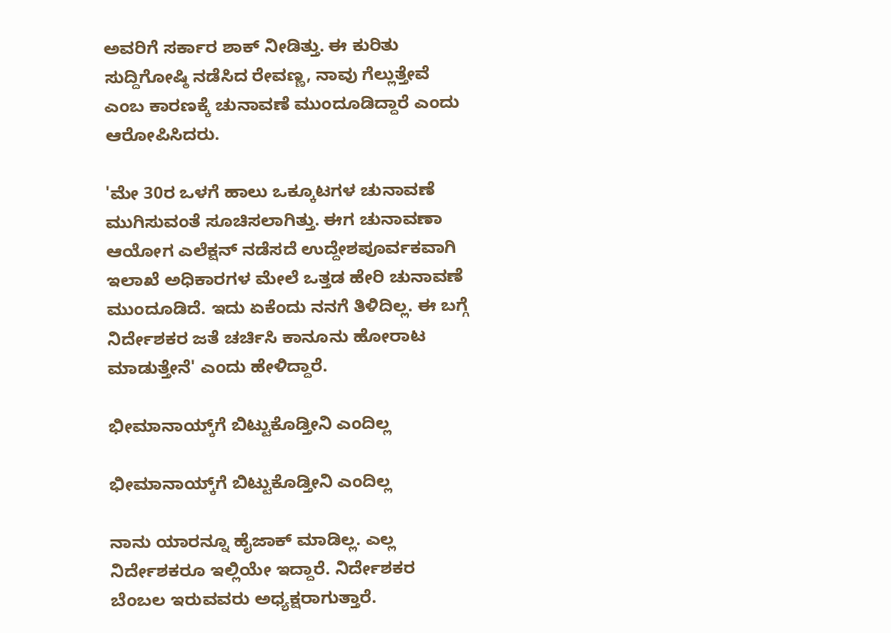ಅವರಿಗೆ ಸರ್ಕಾರ ಶಾಕ್ ನೀಡಿತ್ತು. ಈ ಕುರಿತು ಸುದ್ದಿಗೋಷ್ಠಿ ನಡೆಸಿದ ರೇವಣ್ಣ, ನಾವು ಗೆಲ್ಲುತ್ತೇವೆ ಎಂಬ ಕಾರಣಕ್ಕೆ ಚುನಾವಣೆ ಮುಂದೂಡಿದ್ದಾರೆ ಎಂದು ಆರೋಪಿಸಿದರು.

'ಮೇ 30ರ ಒಳಗೆ ಹಾಲು ಒಕ್ಕೂಟಗಳ ಚುನಾವಣೆ ಮುಗಿಸುವಂತೆ ಸೂಚಿಸಲಾಗಿತ್ತು. ಈಗ ಚುನಾವಣಾ ಆಯೋಗ ಎಲೆಕ್ಷನ್ ನಡೆಸದೆ ಉದ್ದೇಶಪೂರ್ವಕವಾಗಿ ಇಲಾಖೆ ಅಧಿಕಾರಗಳ ಮೇಲೆ ಒತ್ತಡ ಹೇರಿ ಚುನಾವಣೆ ಮುಂದೂಡಿದೆ. ಇದು ಏಕೆಂದು ನನಗೆ ತಿಳಿದಿಲ್ಲ. ಈ ಬಗ್ಗೆ ನಿರ್ದೇಶಕರ ಜತೆ ಚರ್ಚಿಸಿ ಕಾನೂನು ಹೋರಾಟ ಮಾಡುತ್ತೇನೆ' ಎಂದು ಹೇಳಿದ್ದಾರೆ.

ಭೀಮಾನಾಯ್ಕ್‌ಗೆ ಬಿಟ್ಟುಕೊಡ್ತೀನಿ ಎಂದಿಲ್ಲ

ಭೀಮಾನಾಯ್ಕ್‌ಗೆ ಬಿಟ್ಟುಕೊಡ್ತೀನಿ ಎಂದಿಲ್ಲ

ನಾನು ಯಾರನ್ನೂ ಹೈಜಾಕ್ ಮಾಡಿಲ್ಲ. ಎಲ್ಲ ನಿರ್ದೇಶಕರೂ ಇಲ್ಲಿಯೇ ಇದ್ದಾರೆ. ನಿರ್ದೇಶಕರ ಬೆಂಬಲ ಇರುವವರು ಅಧ್ಯಕ್ಷರಾಗುತ್ತಾರೆ.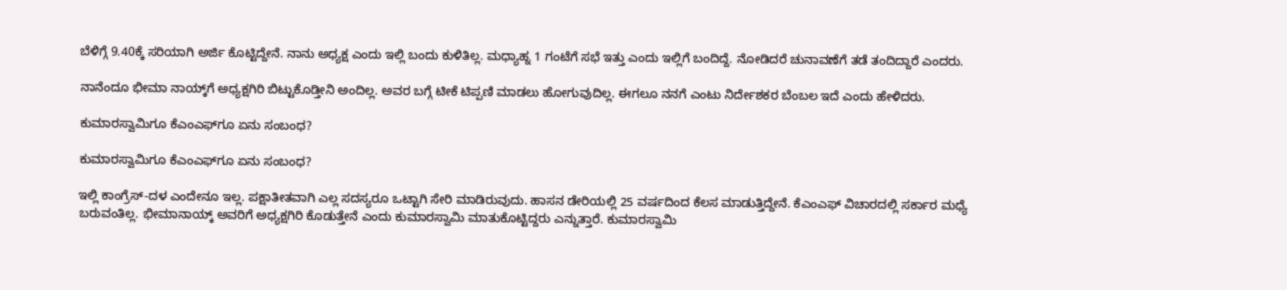ಬೆಳಿಗ್ಗೆ 9.40ಕ್ಕೆ ಸರಿಯಾಗಿ ಅರ್ಜಿ ಕೊಟ್ಟಿದ್ದೇನೆ. ನಾನು ಅಧ್ಯಕ್ಷ ಎಂದು ಇಲ್ಲಿ ಬಂದು ಕುಳಿತಿಲ್ಲ. ಮಧ್ಯಾಹ್ನ 1 ಗಂಟೆಗೆ ಸಭೆ ಇತ್ತು ಎಂದು ಇಲ್ಲಿಗೆ ಬಂದಿದ್ದೆ. ನೋಡಿದರೆ ಚುನಾವಣೆಗೆ ತಡೆ ತಂದಿದ್ದಾರೆ ಎಂದರು.

ನಾನೆಂದೂ ಭೀಮಾ ನಾಯ್ಕ್‌ಗೆ ಅಧ್ಯಕ್ಷಗಿರಿ ಬಿಟ್ಟುಕೊಡ್ತೀನಿ ಅಂದಿಲ್ಲ. ಅವರ ಬಗ್ಗೆ ಟೀಕೆ ಟಿಪ್ಪಣಿ ಮಾಡಲು ಹೋಗುವುದಿಲ್ಲ. ಈಗಲೂ ನನಗೆ ಎಂಟು ನಿರ್ದೇಶಕರ ಬೆಂಬಲ ಇದೆ ಎಂದು ಹೇಳಿದರು.

ಕುಮಾರಸ್ವಾಮಿಗೂ ಕೆಎಂಎಫ್‌ಗೂ ಏನು ಸಂಬಂಧ?

ಕುಮಾರಸ್ವಾಮಿಗೂ ಕೆಎಂಎಫ್‌ಗೂ ಏನು ಸಂಬಂಧ?

ಇಲ್ಲಿ ಕಾಂಗ್ರೆಸ್-ದಳ ಎಂದೇನೂ ಇಲ್ಲ. ಪಕ್ಷಾತೀತವಾಗಿ ಎಲ್ಲ ಸದಸ್ಯರೂ ಒಟ್ಟಾಗಿ ಸೇರಿ ಮಾಡಿರುವುದು. ಹಾಸನ ಡೇರಿಯಲ್ಲಿ 25 ವರ್ಷದಿಂದ ಕೆಲಸ ಮಾಡುತ್ತಿದ್ದೇನೆ. ಕೆಎಂಎಫ್ ವಿಚಾರದಲ್ಲಿ ಸರ್ಕಾರ ಮಧ್ಯೆ ಬರುವಂತಿಲ್ಲ. ಭೀಮಾನಾಯ್ಕ್ ಅವರಿಗೆ ಅಧ್ಯಕ್ಷಗಿರಿ ಕೊಡುತ್ತೇನೆ ಎಂದು ಕುಮಾರಸ್ವಾಮಿ ಮಾತುಕೊಟ್ಟಿದ್ದರು ಎನ್ನುತ್ತಾರೆ. ಕುಮಾರಸ್ವಾಮಿ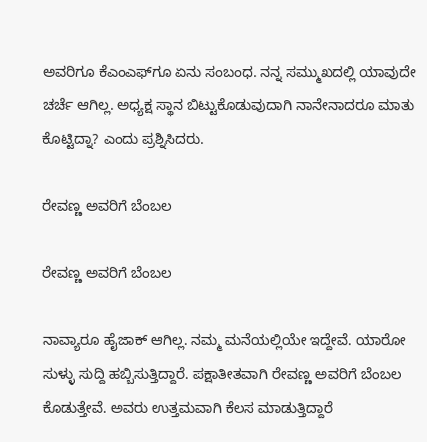ಅವರಿಗೂ ಕೆಎಂಎಫ್‌ಗೂ ಏನು ಸಂಬಂಧ. ನನ್ನ ಸಮ್ಮುಖದಲ್ಲಿ ಯಾವುದೇ ಚರ್ಚೆ ಆಗಿಲ್ಲ. ಅಧ್ಯಕ್ಷ ಸ್ಥಾನ ಬಿಟ್ಟುಕೊಡುವುದಾಗಿ ನಾನೇನಾದರೂ ಮಾತು ಕೊಟ್ಟಿದ್ನಾ? ಎಂದು ಪ್ರಶ್ನಿಸಿದರು.

ರೇವಣ್ಣ ಅವರಿಗೆ ಬೆಂಬಲ

ರೇವಣ್ಣ ಅವರಿಗೆ ಬೆಂಬಲ

ನಾವ್ಯಾರೂ ಹೈಜಾಕ್ ಆಗಿಲ್ಲ. ನಮ್ಮ ಮನೆಯಲ್ಲಿಯೇ ಇದ್ದೇವೆ. ಯಾರೋ ಸುಳ್ಳು ಸುದ್ದಿ ಹಬ್ಬಿಸುತ್ತಿದ್ದಾರೆ. ಪಕ್ಷಾತೀತವಾಗಿ ರೇವಣ್ಣ ಅವರಿಗೆ ಬೆಂಬಲ ಕೊಡುತ್ತೇವೆ. ಅವರು ಉತ್ತಮವಾಗಿ ಕೆಲಸ ಮಾಡುತ್ತಿದ್ದಾರೆ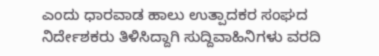ಎಂದು ಧಾರವಾಡ ಹಾಲು ಉತ್ಪಾದಕರ ಸಂಘದ ನಿರ್ದೇಶಕರು ತಿಳಿಸಿದ್ದಾಗಿ ಸುದ್ದಿವಾಹಿನಿಗಳು ವರದಿ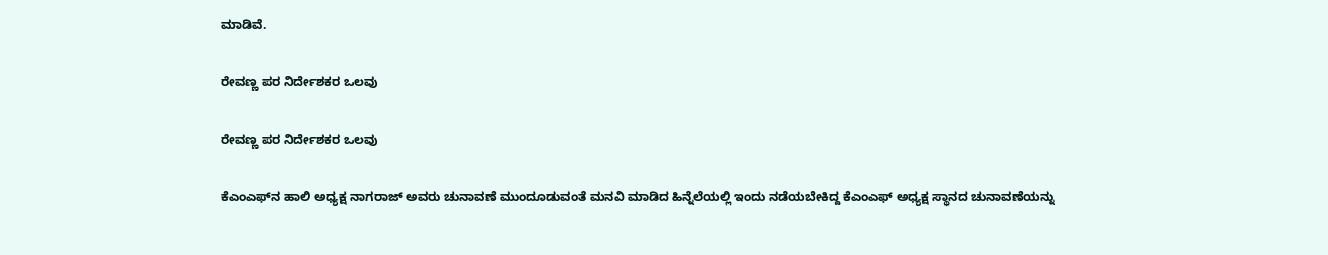ಮಾಡಿವೆ.

ರೇವಣ್ಣ ಪರ ನಿರ್ದೇಶಕರ ಒಲವು

ರೇವಣ್ಣ ಪರ ನಿರ್ದೇಶಕರ ಒಲವು

ಕೆಎಂಎಫ್‌ನ ಹಾಲಿ ಅಧ್ಯಕ್ಷ ನಾಗರಾಜ್ ಅವರು ಚುನಾವಣೆ ಮುಂದೂಡುವಂತೆ ಮನವಿ ಮಾಡಿದ ಹಿನ್ನೆಲೆಯಲ್ಲಿ ಇಂದು ನಡೆಯಬೇಕಿದ್ದ ಕೆಎಂಎಫ್ ಅಧ್ಯಕ್ಷ ಸ್ಥಾನದ ಚುನಾವಣೆಯನ್ನು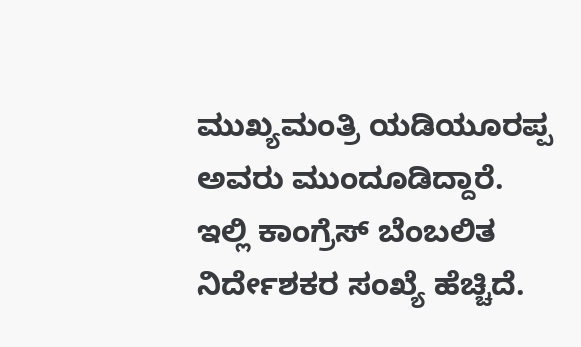ಮುಖ್ಯಮಂತ್ರಿ ಯಡಿಯೂರಪ್ಪ ಅವರು ಮುಂದೂಡಿದ್ದಾರೆ. ಇಲ್ಲಿ ಕಾಂಗ್ರೆಸ್ ಬೆಂಬಲಿತ ನಿರ್ದೇಶಕರ ಸಂಖ್ಯೆ ಹೆಚ್ಚಿದೆ.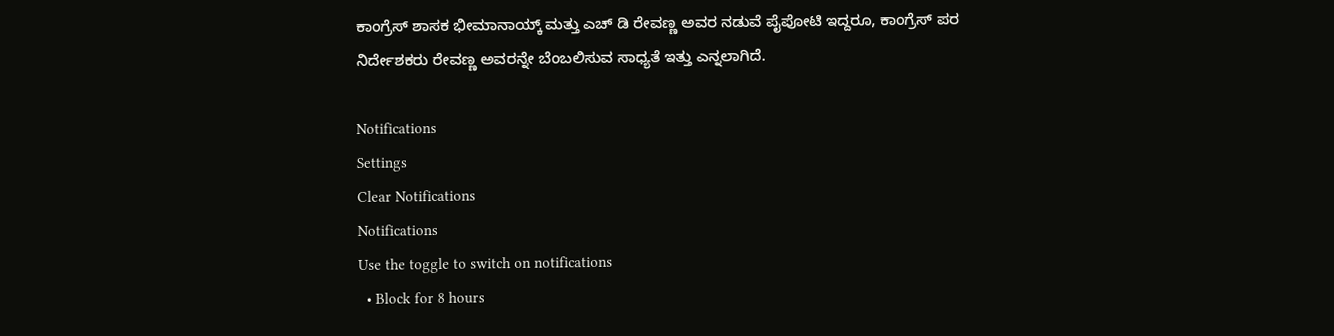ಕಾಂಗ್ರೆಸ್ ಶಾಸಕ ಭೀಮಾನಾಯ್ಕ್ ಮತ್ತು ಎಚ್ ಡಿ ರೇವಣ್ಣ ಅವರ ನಡುವೆ ಪೈಪೋಟಿ ಇದ್ದರೂ, ಕಾಂಗ್ರೆಸ್‌ ಪರ ನಿರ್ದೇಶಕರು ರೇವಣ್ಣ ಅವರನ್ನೇ ಬೆಂಬಲಿಸುವ ಸಾಧ್ಯತೆ ಇತ್ತು ಎನ್ನಲಾಗಿದೆ.

Notifications
Settings
Clear Notifications
Notifications
Use the toggle to switch on notifications
  • Block for 8 hours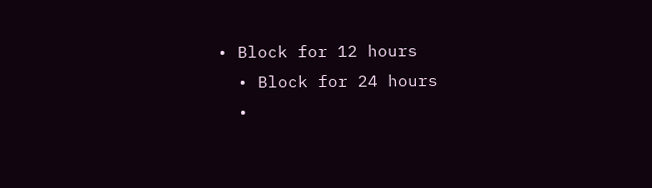• Block for 12 hours
  • Block for 24 hours
  •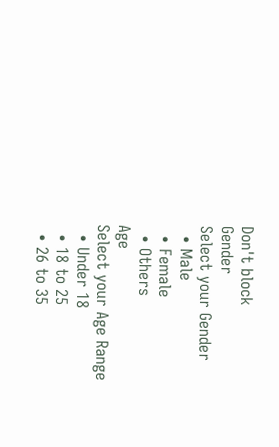Don't block
Gender
Select your Gender
  • Male
  • Female
  • Others
Age
Select your Age Range
  • Under 18
  • 18 to 25
  • 26 to 35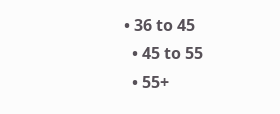• 36 to 45
  • 45 to 55
  • 55+